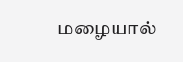மழையால்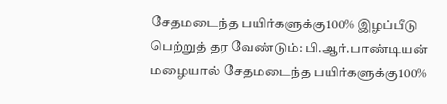சேதமடைந்த பயிர்களுக்கு100% இழப்பீடு பெற்றுத் தர வேண்டும்: பி.ஆர்.பாண்டியன்
மழையால் சேதமடைந்த பயிர்களுக்கு100%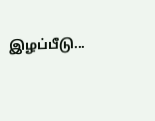இழப்பீடு...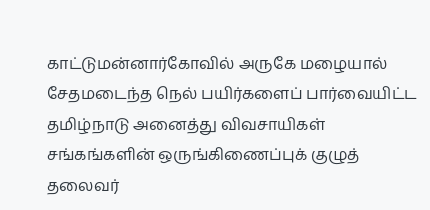காட்டுமன்னார்கோவில் அருகே மழையால் சேதமடைந்த நெல் பயிர்களைப் பார்வையிட்ட தமிழ்நாடு அனைத்து விவசாயிகள் சங்கங்களின் ஒருங்கிணைப்புக் குழுத் தலைவர்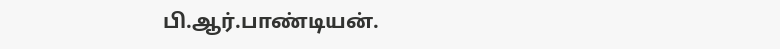பி.ஆர்.பாண்டியன்.